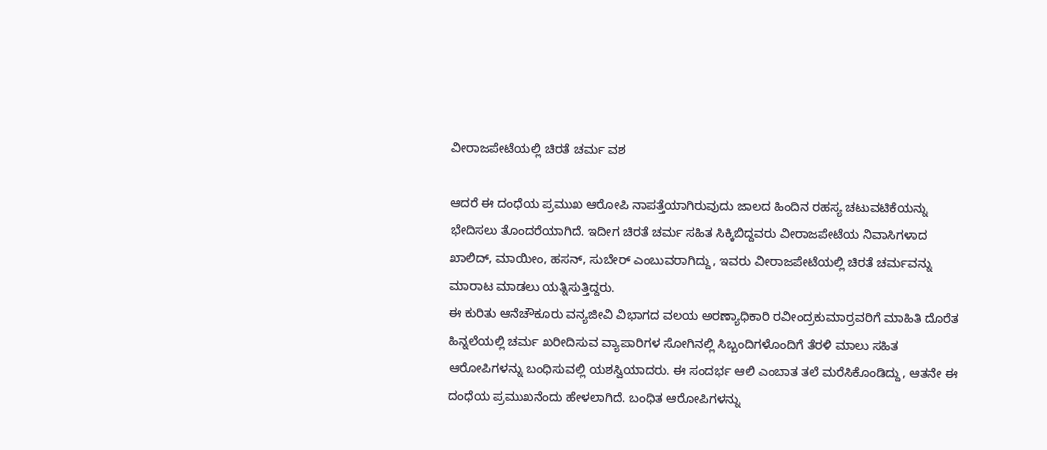ವೀರಾಜಪೇಟೆಯಲ್ಲಿ ಚಿರತೆ ಚರ್ಮ ವಶ

ಆದರೆ ಈ ದಂಧೆಯ ಪ್ರಮುಖ ಆರೋಪಿ ನಾಪತ್ತೆಯಾಗಿರುವುದು ಜಾಲದ ಹಿಂದಿನ ರಹಸ್ಯ ಚಟುವಟಿಕೆಯನ್ನು ಭೇದಿಸಲು ತೊಂದರೆಯಾಗಿದೆ. ಇದೀಗ ಚಿರತೆ ಚರ್ಮ ಸಹಿತ ಸಿಕ್ಕಿಬಿದ್ದವರು ವೀರಾಜಪೇಟೆಯ ನಿವಾಸಿಗಳಾದ ಖಾಲಿದ್, ಮಾಯೀಂ, ಹಸನ್, ಸುಬೇರ್ ಎಂಬುವರಾಗಿದ್ದು, ಇವರು ವೀರಾಜಪೇಟೆಯಲ್ಲಿ ಚಿರತೆ ಚರ್ಮವನ್ನು ಮಾರಾಟ ಮಾಡಲು ಯತ್ನಿಸುತ್ತಿದ್ದರು.
ಈ ಕುರಿತು ಆನೆಚೌಕೂರು ವನ್ಯಜೀವಿ ವಿಭಾಗದ ವಲಯ ಅರಣ್ಯಾಧಿಕಾರಿ ರವೀಂದ್ರಕುಮಾರ್ರವರಿಗೆ ಮಾಹಿತಿ ದೊರೆತ ಹಿನ್ನಲೆಯಲ್ಲಿ ಚರ್ಮ ಖರೀದಿಸುವ ವ್ಯಾಪಾರಿಗಳ ಸೋಗಿನಲ್ಲಿ ಸಿಬ್ಬಂದಿಗಳೊಂದಿಗೆ ತೆರಳಿ ಮಾಲು ಸಹಿತ ಆರೋಪಿಗಳನ್ನು ಬಂಧಿಸುವಲ್ಲಿ ಯಶಸ್ವಿಯಾದರು. ಈ ಸಂದರ್ಭ ಆಲಿ ಎಂಬಾತ ತಲೆ ಮರೆಸಿಕೊಂಡಿದ್ದು, ಆತನೇ ಈ ದಂಧೆಯ ಪ್ರಮುಖನೆಂದು ಹೇಳಲಾಗಿದೆ. ಬಂಧಿತ ಆರೋಪಿಗಳನ್ನು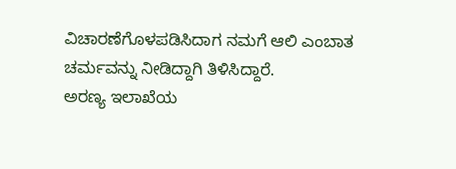ವಿಚಾರಣೆಗೊಳಪಡಿಸಿದಾಗ ನಮಗೆ ಆಲಿ ಎಂಬಾತ ಚರ್ಮವನ್ನು ನೀಡಿದ್ದಾಗಿ ತಿಳಿಸಿದ್ದಾರೆ.
ಅರಣ್ಯ ಇಲಾಖೆಯ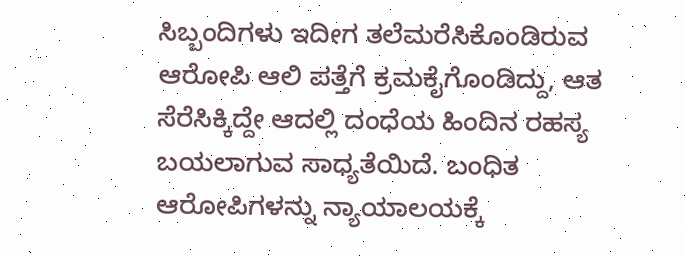ಸಿಬ್ಬಂದಿಗಳು ಇದೀಗ ತಲೆಮರೆಸಿಕೊಂಡಿರುವ ಆರೋಪಿ ಆಲಿ ಪತ್ತೆಗೆ ಕ್ರಮಕೈಗೊಂಡಿದ್ದು, ಆತ ಸೆರೆಸಿಕ್ಕಿದ್ದೇ ಆದಲ್ಲಿ ದಂಧೆಯ ಹಿಂದಿನ ರಹಸ್ಯ ಬಯಲಾಗುವ ಸಾಧ್ಯತೆಯಿದೆ. ಬಂಧಿತ ಆರೋಪಿಗಳನ್ನು ನ್ಯಾಯಾಲಯಕ್ಕೆ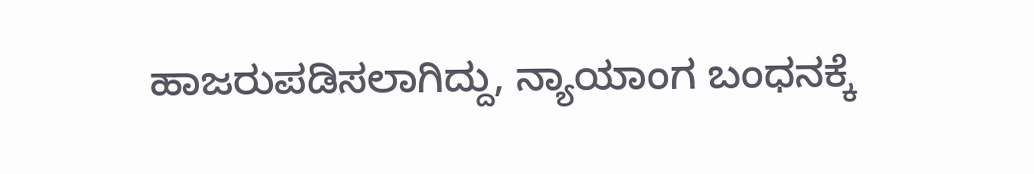ಹಾಜರುಪಡಿಸಲಾಗಿದ್ದು, ನ್ಯಾಯಾಂಗ ಬಂಧನಕ್ಕೆ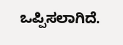ಒಪ್ಪಿಸಲಾಗಿದೆ.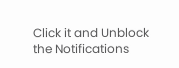Click it and Unblock the Notifications